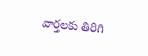వార్తలకు తిరిగి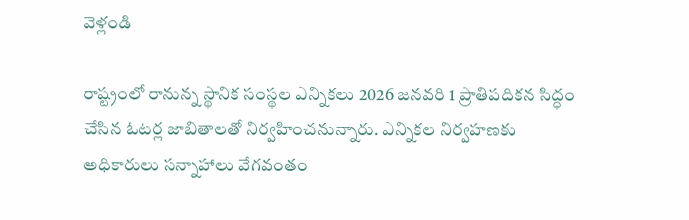వెళ్లండి

రాష్ట్రంలో రానున్న స్థానిక సంస్థల ఎన్నికలు 2026 జనవరి 1 ప్రాతిపదికన సిద్ధం చేసిన ఓటర్ల జాబితాలతో నిర్వహించనున్నారు. ఎన్నికల నిర్వహణకు అధికారులు సన్నాహాలు వేగవంతం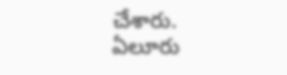చేశారు.
ఏలూరు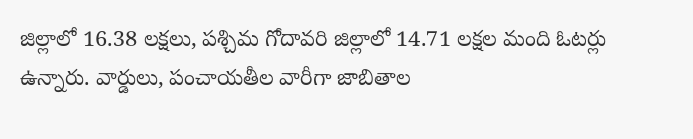జిల్లాలో 16.38 లక్షలు, పశ్చిమ గోదావరి జిల్లాలో 14.71 లక్షల మంది ఓటర్లు ఉన్నారు. వార్డులు, పంచాయతీల వారీగా జాబితాల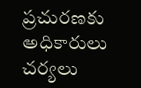ప్రచురణకు అధికారులు చర్యలు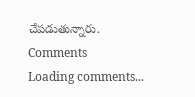చేపడుతున్నారు.
Comments
Loading comments...